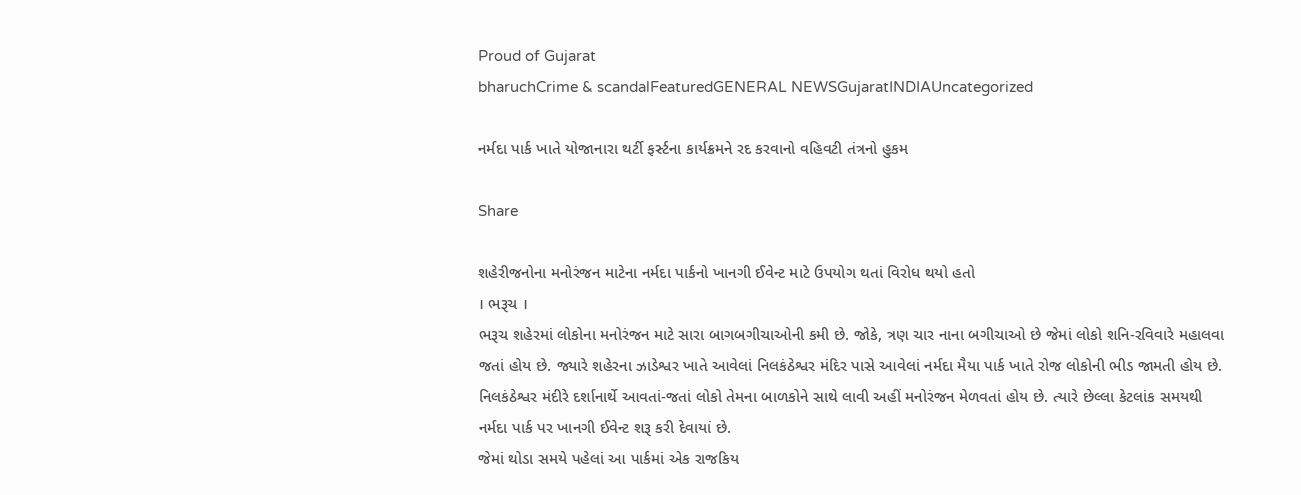Proud of Gujarat
bharuchCrime & scandalFeaturedGENERAL NEWSGujaratINDIAUncategorized

નર્મદા પાર્ક ખાતે યોજાનારા થર્ટી ફર્સ્ટના કાર્યક્રમને રદ કરવાનો વહિવટી તંત્રનો હુકમ

Share

શહેરીજનોના મનોરંજન માટેના નર્મદા પાર્કનો ખાનગી ઈવેન્ટ માટે ઉપયોગ થતાં વિરોધ થયો હતો
। ભરૂચ ।
ભરૂચ શહેરમાં લોકોના મનોરંજન માટે સારા બાગબગીચાઓની કમી છે. જોકે, ત્રણ ચાર નાના બગીચાઓ છે જેમાં લોકો શનિ-રવિવારે મહાલવા જતાં હોય છે. જ્યારે શહેરના ઝાડેશ્વર ખાતે આવેલાં નિલકંઠેશ્વર મંદિર પાસે આવેલાં નર્મદા મૈયા પાર્ક ખાતે રોજ લોકોની ભીડ જામતી હોય છે. નિલકંઠેશ્વર મંદીરે દર્શાનાર્થે આવતાં-જતાં લોકો તેમના બાળકોને સાથે લાવી અહીં મનોરંજન મેળવતાં હોય છે. ત્યારે છેલ્લા કેટલાંક સમયથી નર્મદા પાર્ક પર ખાનગી ઈવેન્ટ શરૂ કરી દેવાયાં છે.
જેમાં થોડા સમયે પહેલાં આ પાર્કમાં એક રાજકિય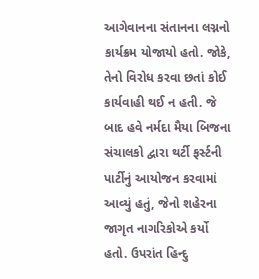આગેવાનના સંતાનના લગ્નનો કાર્યક્રમ યોજાયો હતો. જોકે, તેનો વિરોધ કરવા છતાં કોઈ કાર્યવાહી થઈ ન હતી. જે બાદ હવે નર્મદા મૈયા બિજના સંચાલકો દ્વારા થર્ટી ફર્સ્ટની પાર્ટીનું આયોજન કરવામાં આવ્યું હતું, જેનો શહેરના જાગૃત નાગરિકોએ કર્યો હતો. ઉપરાંત હિન્દુ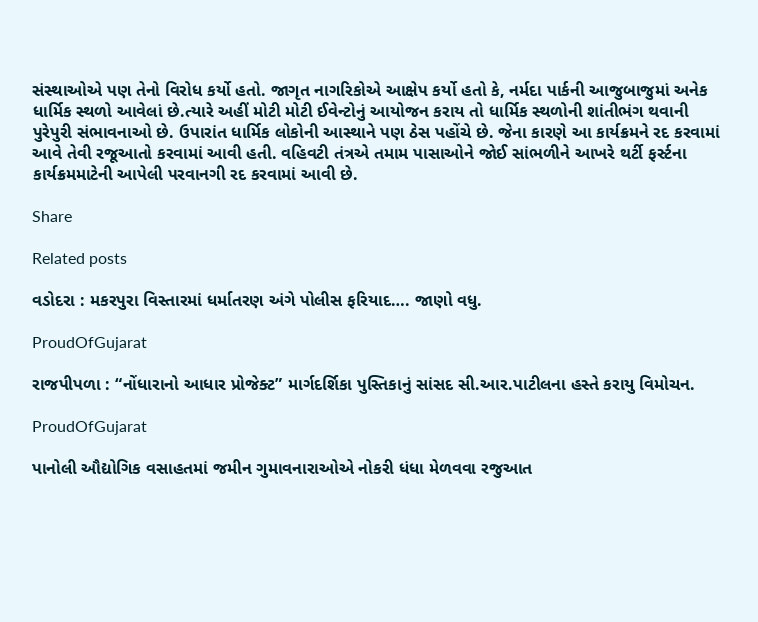સંસ્થાઓએ પણ તેનો વિરોધ કર્યો હતો. જાગૃત નાગરિકોએ આક્ષેપ કર્યો હતો કે, નર્મદા પાર્કની આજુબાજુમાં અનેક ધાર્મિક સ્થળો આવેલાં છે.ત્યારે અહીં મોટી મોટી ઈવેન્ટોનું આયોજન કરાય તો ધાર્મિક સ્થળોની શાંતીભંગ થવાની પુરેપુરી સંભાવનાઓ છે. ઉપારાંત ધાર્મિક લોકોની આસ્થાને પણ ઠેસ પહોંચે છે. જેના કારણે આ કાર્યક્રમને રદ કરવામાં આવે તેવી રજૂઆતો કરવામાં આવી હતી. વહિવટી તંત્રએ તમામ પાસાઓને જોઈ સાંભળીને આખરે થર્ટી ફર્સ્ટના કાર્યક્રમમાટેની આપેલી પરવાનગી રદ કરવામાં આવી છે.

Share

Related posts

વડોદરા : મકરપુરા વિસ્તારમાં ધર્માતરણ અંગે પોલીસ ફરિયાદ…. જાણો વધુ.

ProudOfGujarat

રાજપીપળા : “નોંધારાનો આધાર પ્રોજેક્ટ” માર્ગદર્શિકા પુસ્તિકાનું સાંસદ સી.આર.પાટીલના હસ્તે કરાયુ વિમોચન.

ProudOfGujarat

પાનોલી ઔદ્યોગિક વસાહતમાં જમીન ગુમાવનારાઓએ નોકરી ધંધા મેળવવા રજુઆત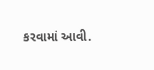કરવામાં આવી.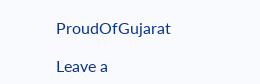ProudOfGujarat

Leave a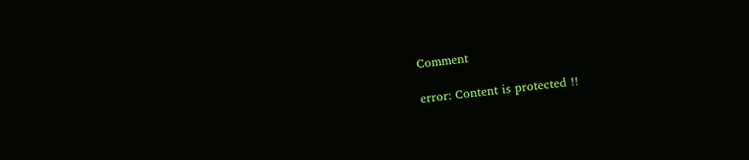Comment

error: Content is protected !!